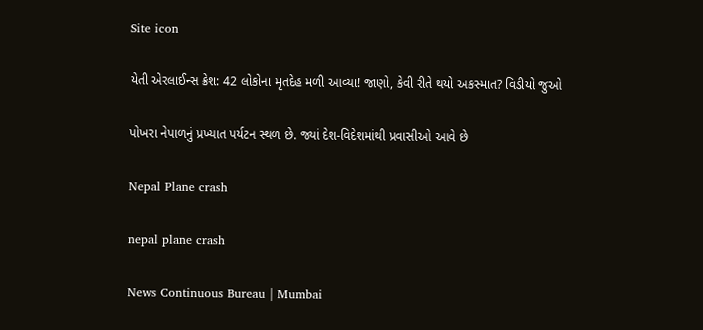Site icon

યેતી એરલાઈન્સ ક્રેશ: 42 લોકોના મૃતદેહ મળી આવ્યા! જાણો, કેવી રીતે થયો અકસ્માત? વિડીયો જુઓ

પોખરા નેપાળનું પ્રખ્યાત પર્યટન સ્થળ છે. જ્યાં દેશ-વિદેશમાંથી પ્રવાસીઓ આવે છે

Nepal Plane crash

nepal plane crash

News Continuous Bureau | Mumbai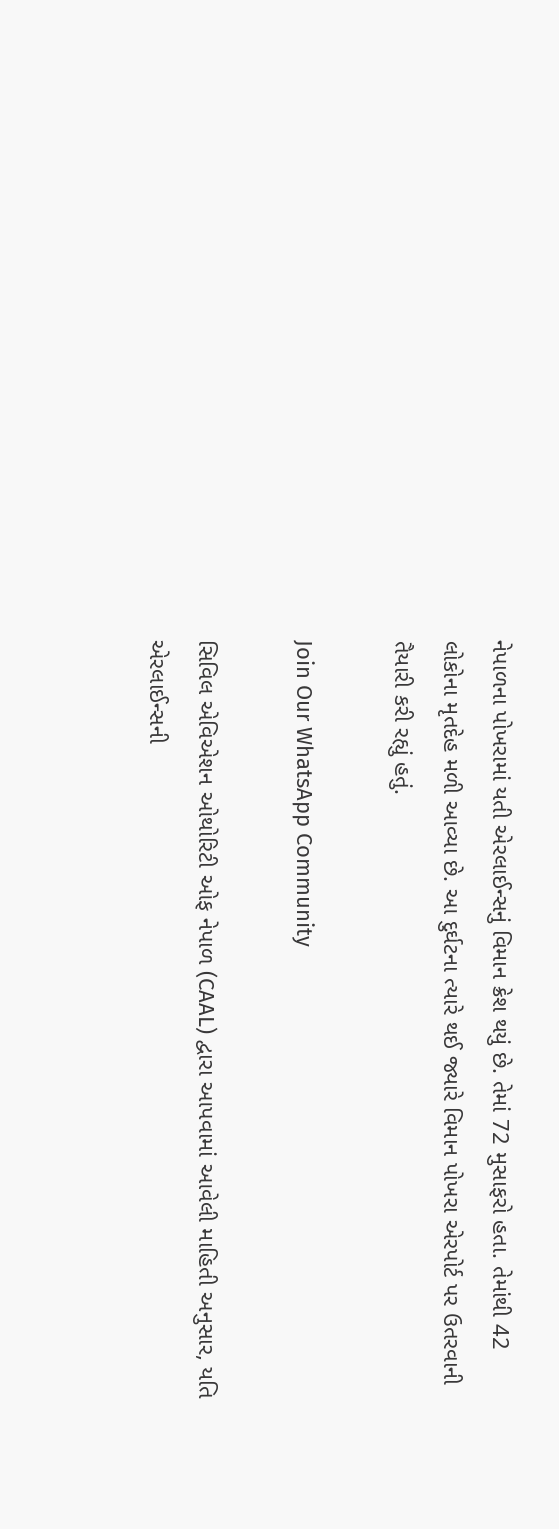નેપાળના પોખરામાં યતી એરલાઈન્સનું વિમાન ક્રેશ થયું છે. તેમાં 72 મુસાફરો હતા. તેમાંથી 42 લોકોના મૃતદેહ મળી આવ્યા છે. આ દુર્ઘટના ત્યારે થઈ જ્યારે વિમાન પોખરા એરપોર્ટ પર ઉતરવાની તૈયારી કરી રહ્યું હતું.

Join Our WhatsApp Community

સિવિલ એવિએશન ઓથોરિટી ઓફ નેપાળ (CAAL) દ્વારા આપવામાં આવેલી માહિતી અનુસાર, યતિ એરલાઈન્સની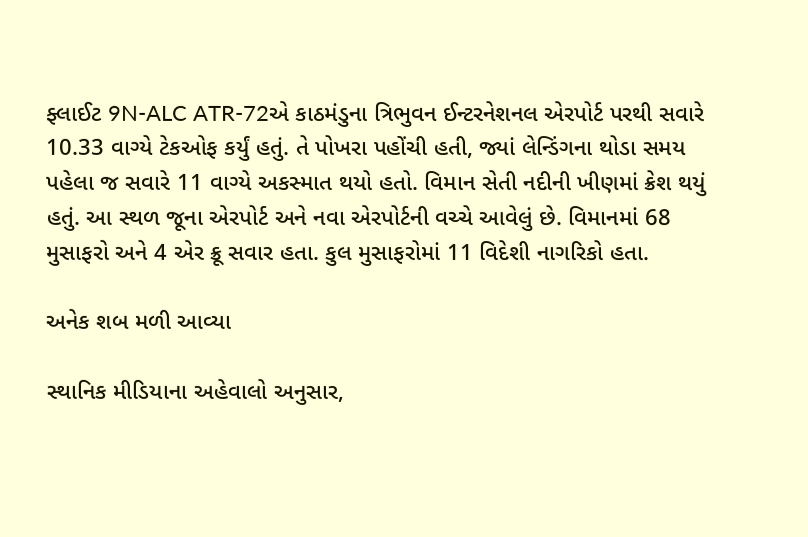ફ્લાઈટ 9N-ALC ATR-72એ કાઠમંડુના ત્રિભુવન ઈન્ટરનેશનલ એરપોર્ટ પરથી સવારે 10.33 વાગ્યે ટેકઓફ કર્યું હતું. તે પોખરા પહોંચી હતી, જ્યાં લેન્ડિંગના થોડા સમય પહેલા જ સવારે 11 વાગ્યે અકસ્માત થયો હતો. વિમાન સેતી નદીની ખીણમાં ક્રેશ થયું હતું. આ સ્થળ જૂના એરપોર્ટ અને નવા એરપોર્ટની વચ્ચે આવેલું છે. વિમાનમાં 68 મુસાફરો અને 4 એર ક્રૂ સવાર હતા. કુલ મુસાફરોમાં 11 વિદેશી નાગરિકો હતા.

અનેક શબ મળી આવ્યા

સ્થાનિક મીડિયાના અહેવાલો અનુસાર,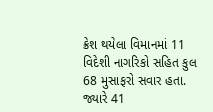ક્રેશ થયેલા વિમાનમાં 11 વિદેશી નાગરિકો સહિત કુલ 68 મુસાફરો સવાર હતા. જ્યારે 41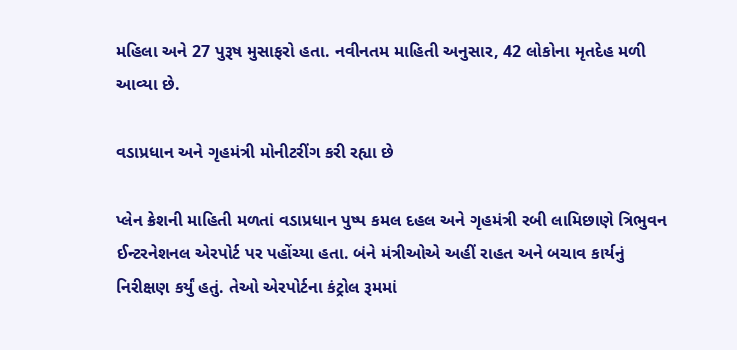મહિલા અને 27 પુરૂષ મુસાફરો હતા. નવીનતમ માહિતી અનુસાર, 42 લોકોના મૃતદેહ મળી આવ્યા છે.

વડાપ્રધાન અને ગૃહમંત્રી મોનીટરીંગ કરી રહ્યા છે

પ્લેન ક્રેશની માહિતી મળતાં વડાપ્રધાન પુષ્પ કમલ દહલ અને ગૃહમંત્રી રબી લામિછાણે ત્રિભુવન ઈન્ટરનેશનલ એરપોર્ટ પર પહોંચ્યા હતા. બંને મંત્રીઓએ અહીં રાહત અને બચાવ કાર્યનું નિરીક્ષણ કર્યું હતું. તેઓ એરપોર્ટના કંટ્રોલ રૂમમાં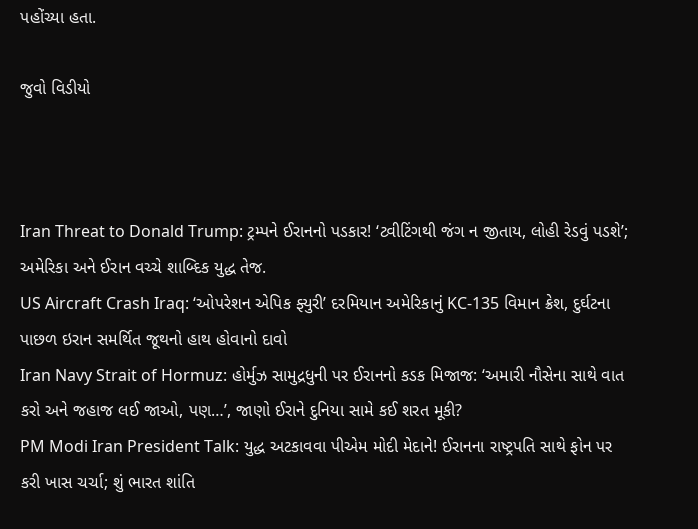પહોંચ્યા હતા.

જુવો વિડીયો



Iran Threat to Donald Trump: ટ્રમ્પને ઈરાનનો પડકાર! ‘ટ્વીટિંગથી જંગ ન જીતાય, લોહી રેડવું પડશે’; અમેરિકા અને ઈરાન વચ્ચે શાબ્દિક યુદ્ધ તેજ.
US Aircraft Crash Iraq: ‘ઓપરેશન એપિક ફ્યુરી’ દરમિયાન અમેરિકાનું KC-135 વિમાન ક્રેશ, દુર્ઘટના પાછળ ઇરાન સમર્થિત જૂથનો હાથ હોવાનો દાવો
Iran Navy Strait of Hormuz: હોર્મુઝ સામુદ્રધુની પર ઈરાનનો કડક મિજાજ: ‘અમારી નૌસેના સાથે વાત કરો અને જહાજ લઈ જાઓ, પણ…’, જાણો ઈરાને દુનિયા સામે કઈ શરત મૂકી?
PM Modi Iran President Talk: યુદ્ધ અટકાવવા પીએમ મોદી મેદાને! ઈરાનના રાષ્ટ્રપતિ સાથે ફોન પર કરી ખાસ ચર્ચા; શું ભારત શાંતિ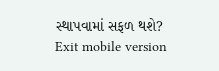સ્થાપવામાં સફળ થશે?
Exit mobile version